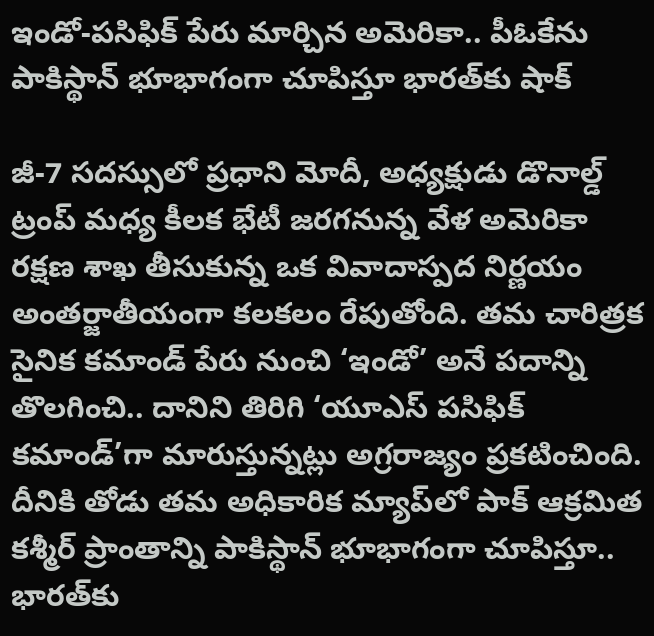ఇండో-పసిఫిక్ పేరు మార్చిన అమెరికా.. పీఓకేను పాకిస్థాన్ భూభాగంగా చూపిస్తూ భారత్‌కు షాక్

జీ-7 సదస్సులో ప్రధాని మోదీ, అధ్యక్షుడు డొనాల్డ్ ట్రంప్ మధ్య కీలక భేటీ జరగనున్న వేళ అమెరికా రక్షణ శాఖ తీసుకున్న ఒక వివాదాస్పద నిర్ణయం అంతర్జాతీయంగా కలకలం రేపుతోంది. తమ చారిత్రక సైనిక కమాండ్ పేరు నుంచి ‘ఇండో’ అనే పదాన్ని తొలగించి.. దానిని తిరిగి ‘యూఎస్‌ పసిఫిక్ కమాండ్’గా మారుస్తున్నట్లు అగ్రరాజ్యం ప్రకటించింది. దీనికి తోడు తమ అధికారిక మ్యాప్‌లో పాక్ ఆక్రమిత కశ్మీర్ ప్రాంతాన్ని పాకిస్థాన్ భూభాగంగా చూపిస్తూ.. భారత్‌కు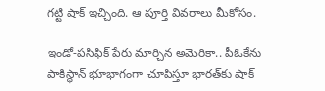గట్టి షాక్ ఇచ్చింది. ఆ పూర్తి వివరాలు మీకోసం.

ఇండో-పసిఫిక్ పేరు మార్చిన అమెరికా.. పీఓకేను పాకిస్థాన్ భూభాగంగా చూపిస్తూ భారత్‌కు షాక్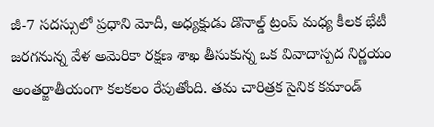జీ-7 సదస్సులో ప్రధాని మోదీ, అధ్యక్షుడు డొనాల్డ్ ట్రంప్ మధ్య కీలక భేటీ జరగనున్న వేళ అమెరికా రక్షణ శాఖ తీసుకున్న ఒక వివాదాస్పద నిర్ణయం అంతర్జాతీయంగా కలకలం రేపుతోంది. తమ చారిత్రక సైనిక కమాండ్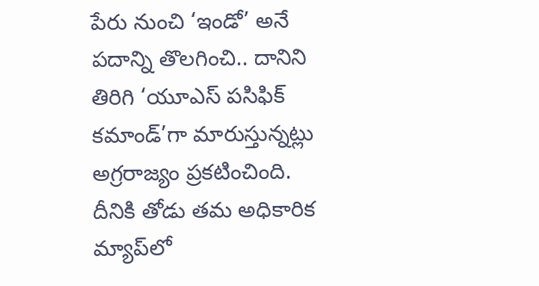పేరు నుంచి ‘ఇండో’ అనే పదాన్ని తొలగించి.. దానిని తిరిగి ‘యూఎస్‌ పసిఫిక్ కమాండ్’గా మారుస్తున్నట్లు అగ్రరాజ్యం ప్రకటించింది. దీనికి తోడు తమ అధికారిక మ్యాప్‌లో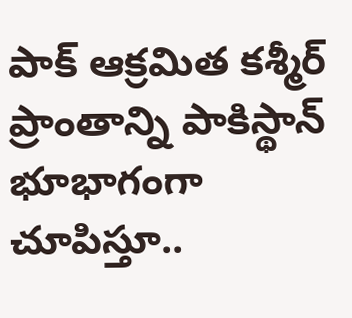పాక్ ఆక్రమిత కశ్మీర్ ప్రాంతాన్ని పాకిస్థాన్ భూభాగంగా చూపిస్తూ..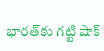భారత్‌కు గట్టి షాక్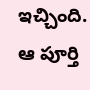ఇచ్చింది. ఆ పూర్తి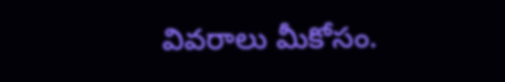వివరాలు మీకోసం.